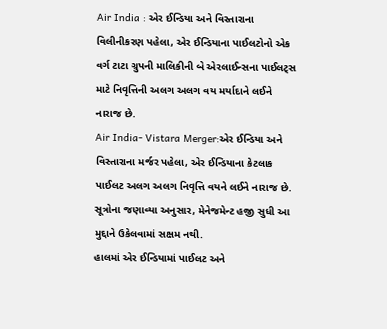Air India : એર ઈન્ડિયા અને વિસ્તારાના વિલીનીકરણ પહેલા, એર ઈન્ડિયાના પાઈલટોનો એક વર્ગ ટાટા ગ્રુપની માલિકીની બે એરલાઈન્સના પાઈલટ્સ માટે નિવૃત્તિની અલગ અલગ વય મર્યાદાને લઈને નારાજ છે.
Air India- Vistara Merger:એર ઈન્ડિયા અને વિસ્તારાના મર્જર પહેલા, એર ઈન્ડિયાના કેટલાક પાઈલટ અલગ અલગ નિવૃત્તિ વયને લઈને નારાજ છે. સૂત્રોના જણાવ્યા અનુસાર, મેનેજમેન્ટ હજી સુધી આ મુદ્દાને ઉકેલવામાં સક્ષમ નથી.
હાલમાં એર ઈન્ડિયામાં પાઈલટ અને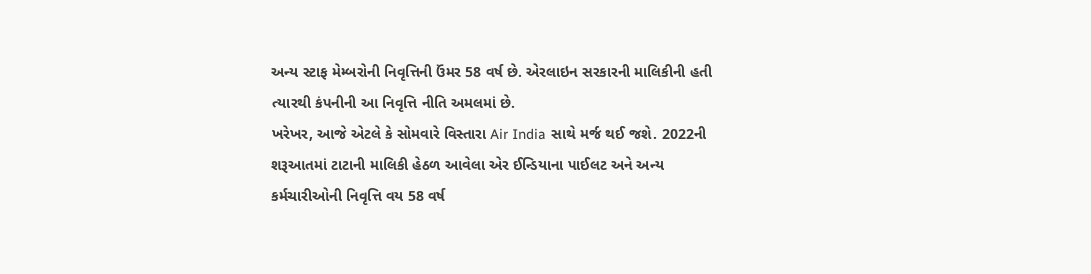અન્ય સ્ટાફ મેમ્બરોની નિવૃત્તિની ઉંમર 58 વર્ષ છે. એરલાઇન સરકારની માલિકીની હતી ત્યારથી કંપનીની આ નિવૃત્તિ નીતિ અમલમાં છે.
ખરેખર, આજે એટલે કે સોમવારે વિસ્તારા Air India સાથે મર્જ થઈ જશે. 2022ની શરૂઆતમાં ટાટાની માલિકી હેઠળ આવેલા એર ઈન્ડિયાના પાઈલટ અને અન્ય કર્મચારીઓની નિવૃત્તિ વય 58 વર્ષ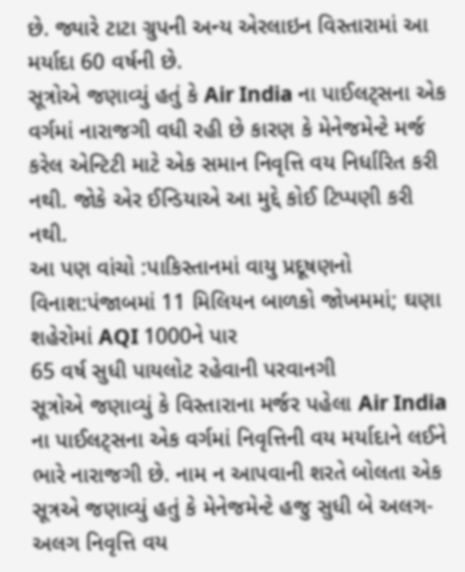છે. જ્યારે ટાટા ગ્રુપની અન્ય એરલાઇન વિસ્તારામાં આ મર્યાદા 60 વર્ષની છે.
સૂત્રોએ જણાવ્યું હતું કે Air India ના પાઈલટ્સના એક વર્ગમાં નારાજગી વધી રહી છે કારણ કે મેનેજમેન્ટે મર્જ કરેલ એન્ટિટી માટે એક સમાન નિવૃત્તિ વય નિર્ધારિત કરી નથી. જોકે એર ઈન્ડિયાએ આ મુદ્દે કોઈ ટિપ્પણી કરી નથી.
આ પણ વાંચો :પાકિસ્તાનમાં વાયુ પ્રદૂષણનો વિનાશ:પંજાબમાં 11 મિલિયન બાળકો જોખમમાં; ઘણા શહેરોમાં AQI 1000ને પાર
65 વર્ષ સુધી પાયલોટ રહેવાની પરવાનગી
સૂત્રોએ જણાવ્યું કે વિસ્તારાના મર્જર પહેલા Air India ના પાઈલટ્સના એક વર્ગમાં નિવૃત્તિની વય મર્યાદાને લઈને ભારે નારાજગી છે. નામ ન આપવાની શરતે બોલતા એક સૂત્રએ જણાવ્યું હતું કે મેનેજમેન્ટે હજુ સુધી બે અલગ-અલગ નિવૃત્તિ વય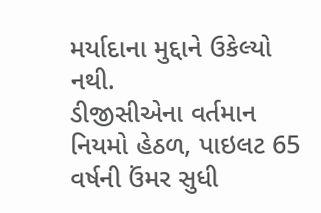મર્યાદાના મુદ્દાને ઉકેલ્યો નથી.
ડીજીસીએના વર્તમાન નિયમો હેઠળ, પાઇલટ 65 વર્ષની ઉંમર સુધી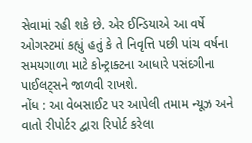સેવામાં રહી શકે છે. એર ઈન્ડિયાએ આ વર્ષે ઓગસ્ટમાં કહ્યું હતું કે તે નિવૃત્તિ પછી પાંચ વર્ષના સમયગાળા માટે કોન્ટ્રાક્ટના આધારે પસંદગીના પાઈલટ્સને જાળવી રાખશે.
નોંધ : આ વેબસાઈટ પર આપેલી તમામ ન્યૂઝ અને વાતો રીપોર્ટર દ્વારા રિપોર્ટ કરેલા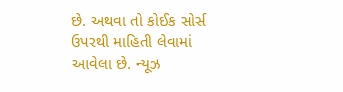છે. અથવા તો કોઈક સોર્સ ઉપરથી માહિતી લેવામાં આવેલા છે. ન્યૂઝ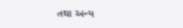તથા અન્ય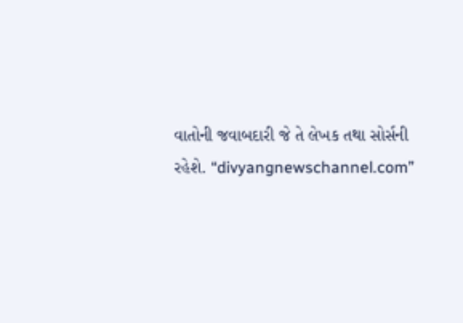વાતોની જવાબદારી જે તે લેખક તથા સોર્સની રહેશે. “divyangnewschannel.com”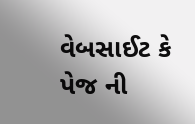વેબસાઈટ કે પેજ ની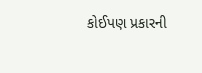કોઈપણ પ્રકારની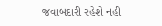જવાબદારી રહેશે નહી